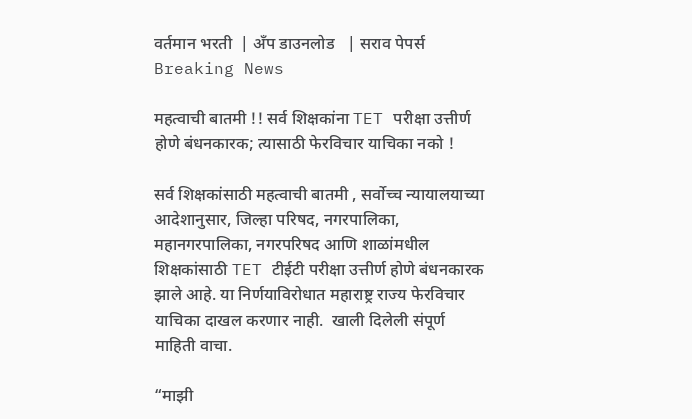वर्तमान भरती  | अँप डाउनलोड   | सराव पेपर्स
Breaking News

महत्वाची बातमी !! सर्व शिक्षकांना TET परीक्षा उत्तीर्ण होणे बंधनकारक; त्यासाठी फेरविचार याचिका नको !

सर्व शिक्षकांसाठी महत्वाची बातमी , सर्वोच्च न्यायालयाच्या आदेशानुसार, जिल्हा परिषद, नगरपालिका, महानगरपालिका, नगरपरिषद आणि शाळांमधील शिक्षकांसाठी TET टीईटी परीक्षा उत्तीर्ण होणे बंधनकारक झाले आहे. या निर्णयाविरोधात महाराष्ट्र राज्य फेरविचार याचिका दाखल करणार नाही.  खाली दिलेली संपूर्ण माहिती वाचा.

“माझी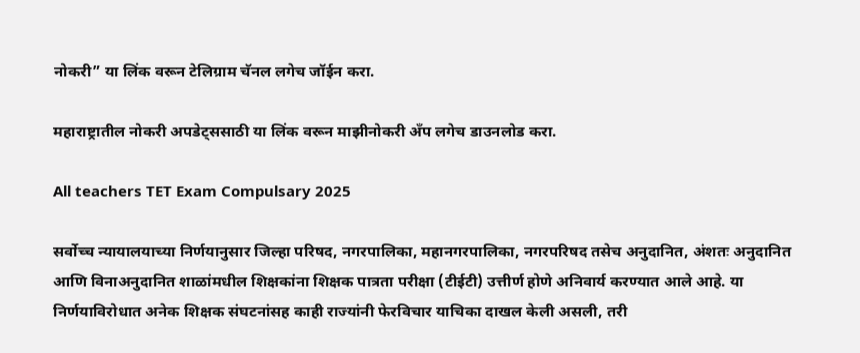नोकरी” या लिंक वरून टेलिग्राम चॅनल लगेच जॉईन करा.

महाराष्ट्रातील नोकरी अपडेट्ससाठी या लिंक वरून माझीनोकरी अँप लगेच डाउनलोड करा.

All teachers TET Exam Compulsary 2025

सर्वोच्च न्यायालयाच्या निर्णयानुसार जिल्हा परिषद, नगरपालिका, महानगरपालिका, नगरपरिषद तसेच अनुदानित, अंशतः अनुदानित आणि विनाअनुदानित शाळांमधील शिक्षकांना शिक्षक पात्रता परीक्षा (टीईटी) उत्तीर्ण होणे अनिवार्य करण्यात आले आहे. या निर्णयाविरोधात अनेक शिक्षक संघटनांसह काही राज्यांनी फेरविचार याचिका दाखल केली असली, तरी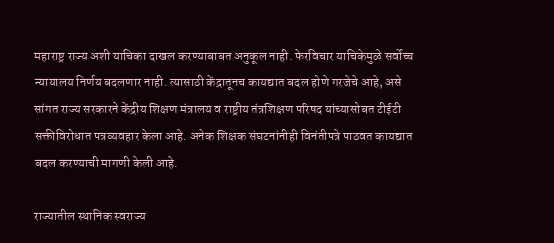महाराष्ट्र राज्य अशी याचिका दाखल करण्याबाबत अनुकूल नाही. फेरविचार याचिकेमुळे सर्वोच्च न्यायालय निर्णय बदलणार नाही. त्यासाठी केंद्रातूनच कायद्यात बदल होणे गरजेचे आहे, असे सांगत राज्य सरकारने केंद्रीय शिक्षण मंत्रालय व राष्ट्रीय तंत्रशिक्षण परिषद यांच्यासोबत टीईटी सक्तीविरोधात पत्रव्यवहार केला आहे. अनेक शिक्षक संघटनांनीही विनंतीपत्रे पाठवत कायद्यात बदल करण्याची मागणी केली आहे.

राज्यातील स्थानिक स्वराज्य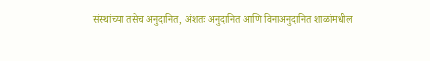संस्थांच्या तसेच अनुदानित, अंशतः अनुदानित आणि विनाअनुदानित शाळांमधील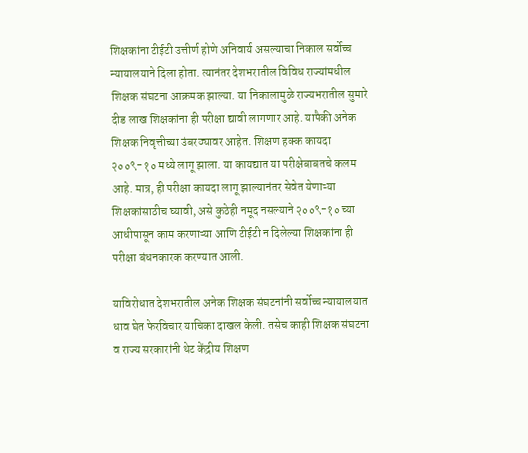शिक्षकांना टीईटी उत्तीर्ण होणे अनिवार्य असल्याचा निकाल सर्वोच्च न्यायालयाने दिला होता. त्यानंतर देशभरातील विविध राज्यांमधील शिक्षक संघटना आक्रमक झाल्या. या निकालामुळे राज्यभरातील सुमारे दीड लाख शिक्षकांना ही परीक्षा द्यावी लागणार आहे. यापैकी अनेक शिक्षक निवृत्तीच्या उंबरठ्यावर आहेत. शिक्षण हक्क कायदा २००९-१० मध्ये लागू झाला. या कायद्यात या परीक्षेबाबतचे कलम आहे. मात्र, ही परीक्षा कायदा लागू झाल्यानंतर सेवेत येणाऱ्या शिक्षकांसाठीच घ्यावी, असे कुठेही नमूद नसल्याने २००९-१० च्या आधीपासून काम करणाऱ्या आणि टीईटी न दिलेल्या शिक्षकांना ही परीक्षा बंधनकारक करण्यात आली.

याविरोधात देशभरातील अनेक शिक्षक संघटनांनी सर्वोच्च न्यायालयात धाव घेत फेरविचार याचिका दाखल केली. तसेच काही शिक्षक संघटना व राज्य सरकारांनी थेट केंद्रीय शिक्षण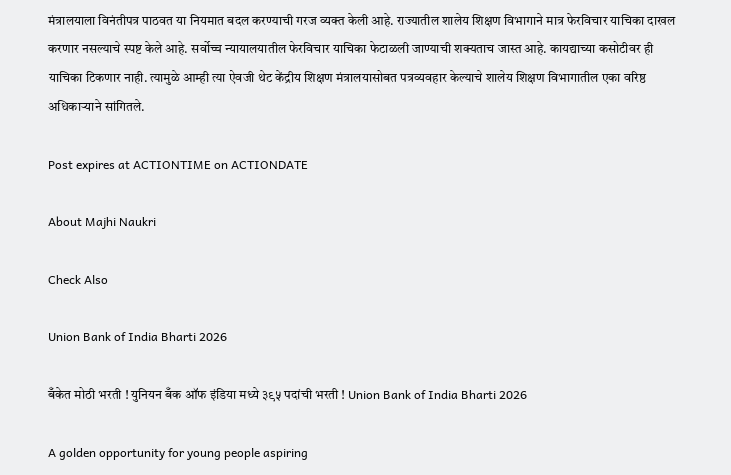मंत्रालयाला विनंतीपत्र पाठवत या नियमात बदल करण्याची गरज व्यक्त केली आहे. राज्यातील शालेय शिक्षण विभागाने मात्र फेरविचार याचिका दाखल करणार नसल्याचे स्पष्ट केले आहे. सर्वोच्च न्यायालयातील फेरविचार याचिका फेटाळली जाण्याची शक्यताच जास्त आहे. कायद्याच्या कसोटीवर ही याचिका टिकणार नाही. त्यामुळे आम्ही त्या ऐवजी थेट केंद्रीय शिक्षण मंत्रालयासोबत पत्रव्यवहार केल्याचे शालेय शिक्षण विभागातील एका वरिष्ठ अधिकाऱ्याने सांगितले.

Post expires at ACTIONTIME on ACTIONDATE

About Majhi Naukri

Check Also

Union Bank of India Bharti 2026

बँकेत मोठी भरती ! युनियन बँक ऑफ इंडिया मध्ये ३९५ पदांची भरती ! Union Bank of India Bharti 2026

A golden opportunity for young people aspiring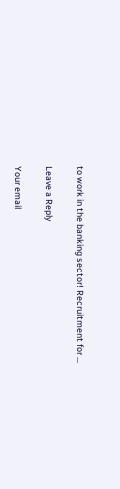to work in the banking sector! Recruitment for …

Leave a Reply

Your email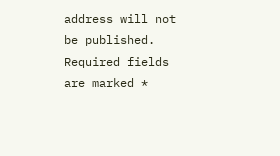address will not be published. Required fields are marked *